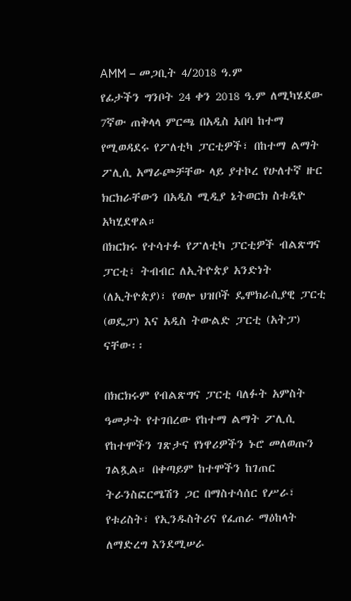AMM – መጋቢት 4/2018 ዓ.ም
የፊታችን ግንቦት 24 ቀን 2018 ዓ.ም ለሚካሄደው 7ኛው ጠቅላላ ምርጫ በአዲስ አበባ ከተማ የሚወዳደሩ የፖለቲካ ፓርቲዎች፣ በከተማ ልማት ፖሊሲ አማራጮቻቸው ላይ ያተኮረ የሁለተኛ ዙር ክርክራቸውን በአዲስ ሚዲያ ኔትወርክ ስቱዲዮ አካሂደዋል።
በክርክሩ የተሳተፉ የፖለቲካ ፓርቲዎች ብልጽግና ፓርቲ፣ ትብብር ለኢትዮጵያ አንድነት (ለኢትዮጵያ)፣ የወሎ ህዝቦች ዴሞክራሲያዊ ፓርቲ (ወዴፓ) እና አዲስ ትውልድ ፓርቲ (አትፓ) ናቸው፡፡

በክርክሩም የብልጽግና ፓርቲ ባለፉት አምስት ዓመታት የተገበረው የከተማ ልማት ፖሊሲ የከተሞችን ገጽታና የነዋሪዎችን ኑሮ መለወጡን ገልጿል። በቀጣይም ከተሞችን ከገጠር ትራንስፎርሜሽን ጋር በማስተሳሰር የሥራ፣ የቱሪስት፣ የኢንዱስትሪና የፈጠራ ማዕከላት ለማድረግ እንደሚሠራ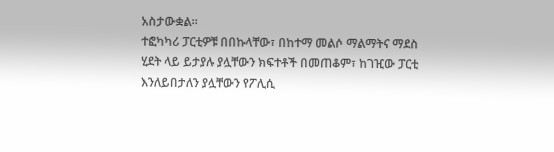አስታውቋል።
ተፎካካሪ ፓርቲዎቹ በበኩላቸው፣ በከተማ መልሶ ማልማትና ማደስ ሂደት ላይ ይታያሉ ያሏቸውን ክፍተቶች በመጠቆም፣ ከገዢው ፓርቲ እንለይበታለን ያሏቸውን የፖሊሲ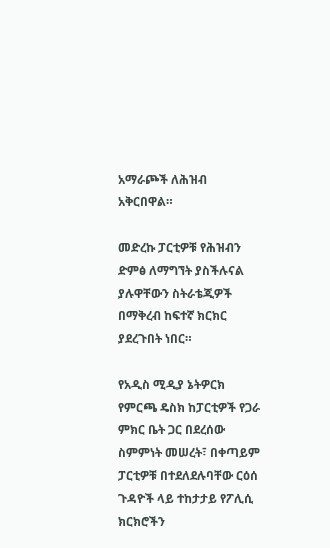አማራጮች ለሕዝብ አቅርበዋል።

መድረኩ ፓርቲዎቹ የሕዝብን ድምፅ ለማግኘት ያስችሉናል ያሉዋቸውን ስትራቴጂዎች በማቅረብ ከፍተኛ ክርክር ያደረጉበት ነበር።

የአዲስ ሚዲያ ኔትዎርክ የምርጫ ዴስክ ከፓርቲዎች የጋራ ምክር ቤት ጋር በደረሰው ስምምነት መሠረት፣ በቀጣይም ፓርቲዎቹ በተደለደሉባቸው ርዕሰ ጉዳዮች ላይ ተከታታይ የፖሊሲ ክርክሮችን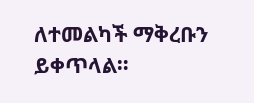ለተመልካች ማቅረቡን ይቀጥላል።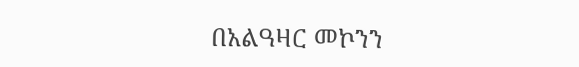በአልዓዛር መኮንን